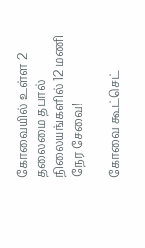கோவையில் உள்ள 2 தலைமை தபால் நிலையங்களில் 12 மணி நேர சேவை!

கோவை கூட்செட்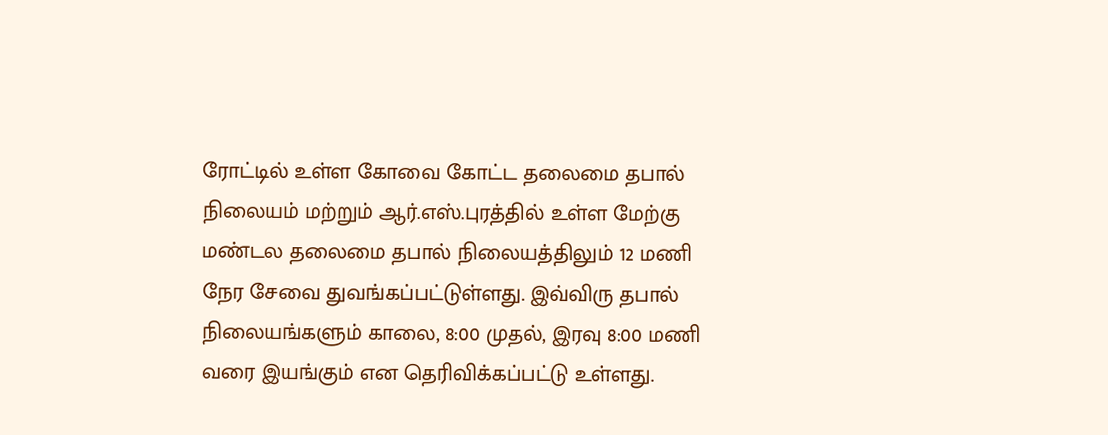ரோட்டில் உள்ள கோவை கோட்ட தலைமை தபால் நிலையம் மற்றும் ஆர்.எஸ்.புரத்தில் உள்ள மேற்கு மண்டல தலைமை தபால் நிலையத்திலும் 12 மணி நேர சேவை துவங்கப்பட்டுள்ளது. இவ்விரு தபால் நிலையங்களும் காலை, 8:00 முதல், இரவு 8:00 மணி வரை இயங்கும் என தெரிவிக்கப்பட்டு உள்ளது.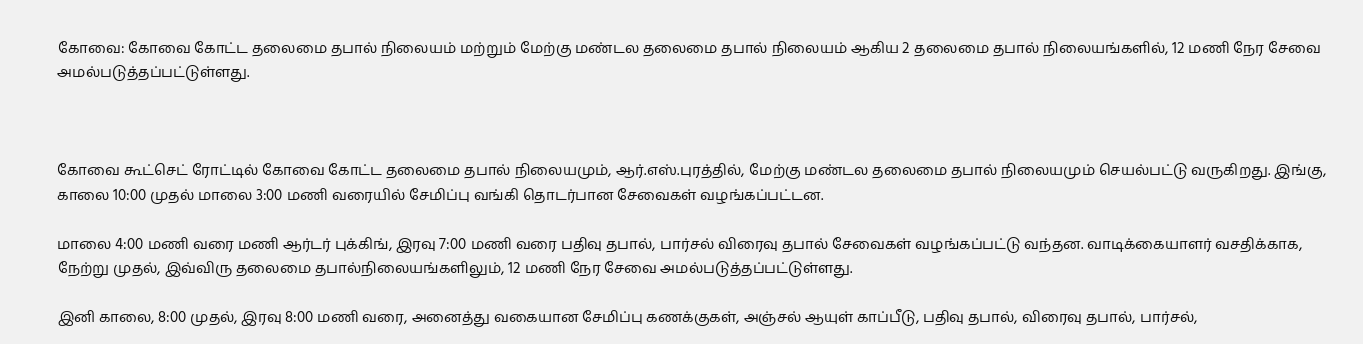கோவை: கோவை கோட்ட தலைமை தபால் நிலையம் மற்றும் மேற்கு மண்டல தலைமை தபால் நிலையம் ஆகிய 2 தலைமை தபால் நிலையங்களில், 12 மணி நேர சேவை அமல்படுத்தப்பட்டுள்ளது.



கோவை கூட்செட் ரோட்டில் கோவை கோட்ட தலைமை தபால் நிலையமும், ஆர்.எஸ்.புரத்தில், மேற்கு மண்டல தலைமை தபால் நிலையமும் செயல்பட்டு வருகிறது. இங்கு, காலை 10:00 முதல் மாலை 3:00 மணி வரையில் சேமிப்பு வங்கி தொடர்பான சேவைகள் வழங்கப்பட்டன.

மாலை 4:00 மணி வரை மணி ஆர்டர் புக்கிங், இரவு 7:00 மணி வரை பதிவு தபால், பார்சல் விரைவு தபால் சேவைகள் வழங்கப்பட்டு வந்தன. வாடிக்கையாளர் வசதிக்காக, நேற்று முதல், இவ்விரு தலைமை தபால்நிலையங்களிலும், 12 மணி நேர சேவை அமல்படுத்தப்பட்டுள்ளது.

இனி காலை, 8:00 முதல், இரவு 8:00 மணி வரை, அனைத்து வகையான சேமிப்பு கணக்குகள், அஞ்சல் ஆயுள் காப்பீடு, பதிவு தபால், விரைவு தபால், பார்சல்,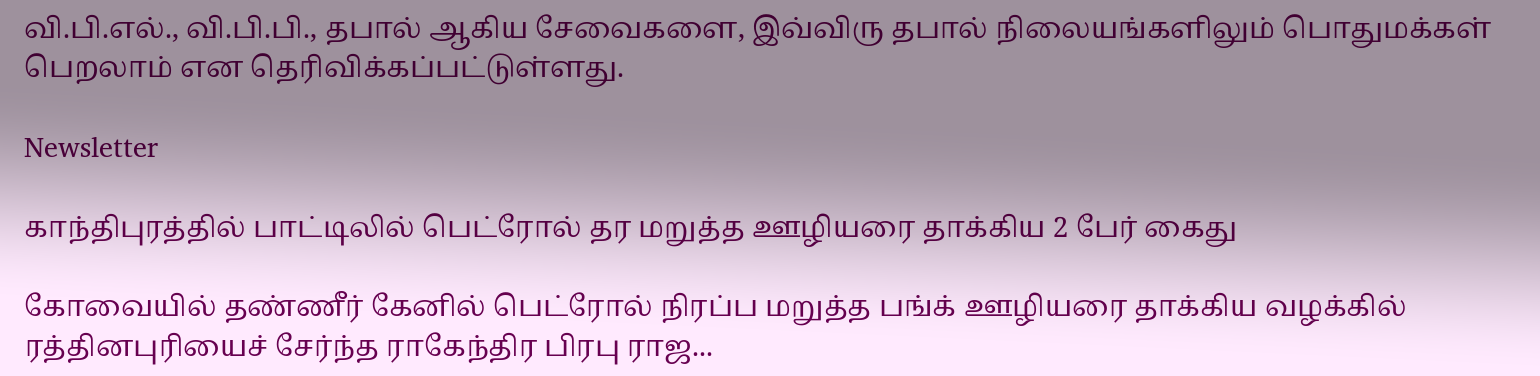வி.பி.எல்., வி.பி.பி., தபால் ஆகிய சேவைகளை, இவ்விரு தபால் நிலையங்களிலும் பொதுமக்கள் பெறலாம் என தெரிவிக்கப்பட்டுள்ளது.

Newsletter

காந்திபுரத்தில் பாட்டிலில் பெட்ரோல் தர மறுத்த ஊழியரை தாக்கிய 2 பேர் கைது

கோவையில் தண்ணீர் கேனில் பெட்ரோல் நிரப்ப மறுத்த பங்க் ஊழியரை தாக்கிய வழக்கில் ரத்தினபுரியைச் சேர்ந்த ராகேந்திர பிரபு ராஜ...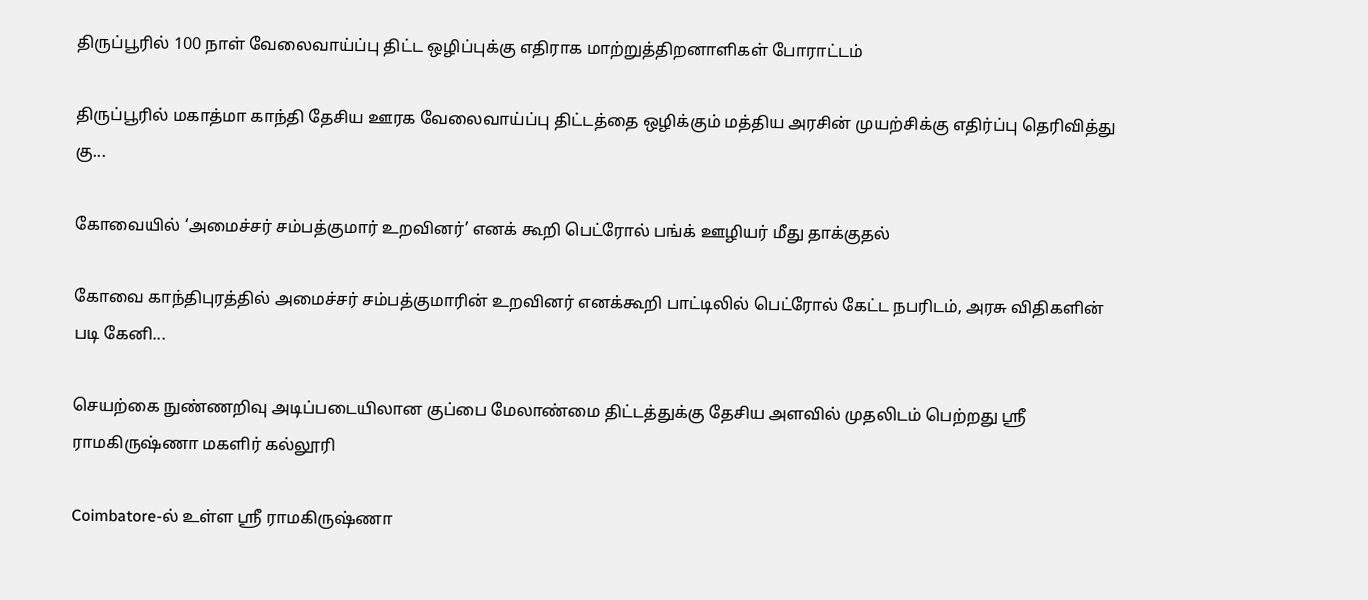திருப்பூரில் 100 நாள் வேலைவாய்ப்பு திட்ட ஒழிப்புக்கு எதிராக மாற்றுத்திறனாளிகள் போராட்டம்

திருப்பூரில் மகாத்மா காந்தி தேசிய ஊரக வேலைவாய்ப்பு திட்டத்தை ஒழிக்கும் மத்திய அரசின் முயற்சிக்கு எதிர்ப்பு தெரிவித்து கு...

கோவையில் ‘அமைச்சர் சம்பத்குமார் உறவினர்’ எனக் கூறி பெட்ரோல் பங்க் ஊழியர் மீது தாக்குதல்

கோவை காந்திபுரத்தில் அமைச்சர் சம்பத்குமாரின் உறவினர் எனக்கூறி பாட்டிலில் பெட்ரோல் கேட்ட நபரிடம், அரசு விதிகளின் படி கேனி...

செயற்கை நுண்ணறிவு அடிப்படையிலான குப்பை மேலாண்மை திட்டத்துக்கு தேசிய அளவில் முதலிடம் பெற்றது ஶ்ரீ ராமகிருஷ்ணா மகளிர் கல்லூரி

Coimbatore-ல் உள்ள ஶ்ரீ ராமகிருஷ்ணா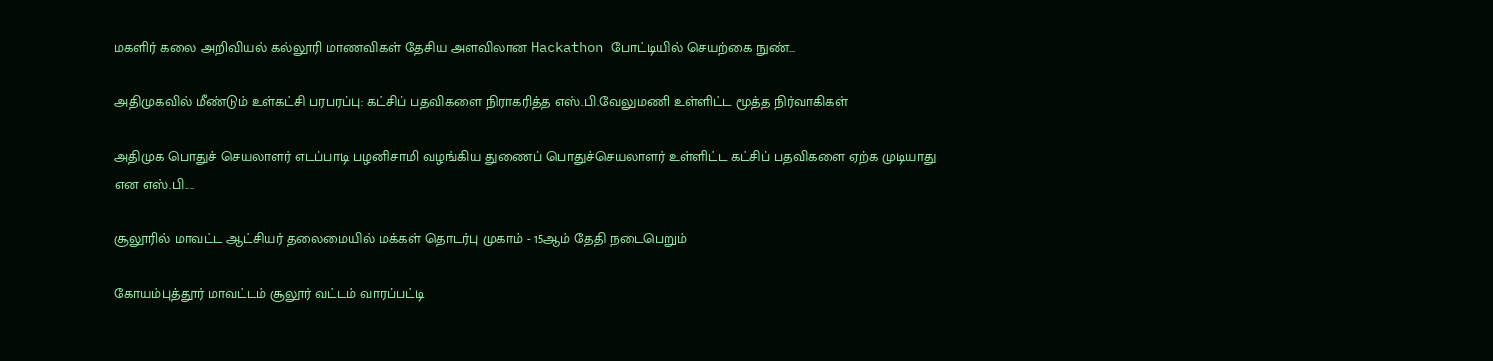மகளிர் கலை அறிவியல் கல்லூரி மாணவிகள் தேசிய அளவிலான Hackathon போட்டியில் செயற்கை நுண்...

அதிமுகவில் மீண்டும் உள்கட்சி பரபரப்பு: கட்சிப் பதவிகளை நிராகரித்த எஸ்.பி.வேலுமணி உள்ளிட்ட மூத்த நிர்வாகிகள்

அதிமுக பொதுச் செயலாளர் எடப்பாடி பழனிசாமி வழங்கிய துணைப் பொதுச்செயலாளர் உள்ளிட்ட கட்சிப் பதவிகளை ஏற்க முடியாது என எஸ்.பி....

சூலூரில் மாவட்ட ஆட்சியர் தலைமையில் மக்கள் தொடர்பு முகாம் - 15ஆம் தேதி நடைபெறும்

கோயம்புத்தூர் மாவட்டம் சூலூர் வட்டம் வாரப்பட்டி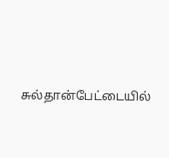சுல்தான்பேட்டையில்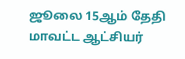ஜூலை 15ஆம் தேதி மாவட்ட ஆட்சியர்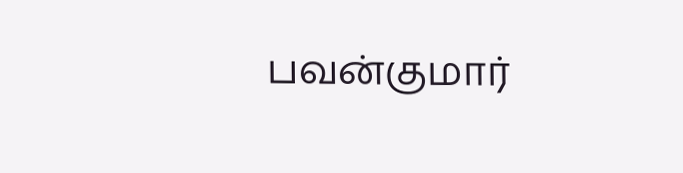பவன்குமார்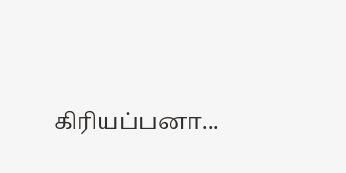கிரியப்பனா...